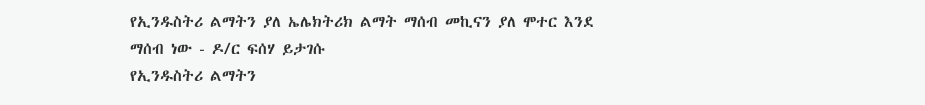የኢንዱስትሪ ልማትን ያለ ኤሌክትሪክ ልማት ማሰብ መኪናን ያለ ሞተር እንደ ማሰብ ነው - ዶ/ር ፍሰሃ ይታገሱ
የኢንዱስትሪ ልማትን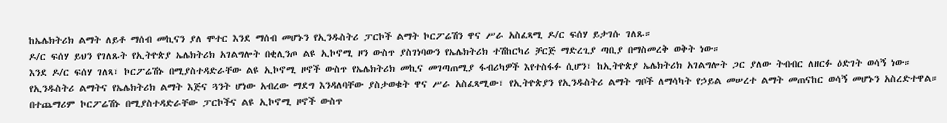ከኤሌክትሪክ ልማት ለይቶ ማሰብ መኪናን ያለ ሞተር እንደ ማሰብ መሆኑን የኢንዱስትሪ ፓርኮች ልማት ኮርፖሬሽን ዋና ሥራ አስፈጻሚ ዶ/ር ፍሰሃ ይታገሱ ገለጹ።
ዶ/ር ፍሰሃ ይህን የገለጹት የኢትዮጵያ ኤሌክትሪክ አገልግሎት በቂሊንጦ ልዩ ኢኮኖሚ ዞን ውስጥ ያስገነባውን የኤሌክትሪክ ተሽከርካሪ ቻርጅ ማድረጊያ ጣቢያ በማስመረቅ ወቅት ነው።
እንደ ዶ/ር ፍሰሃ ገለጻ፣ ኮርፖሬሽኑ በሚያስተዳድራቸው ልዩ ኢኮኖሚ ዞኖች ውስጥ የኤሌክትሪክ መኪና መገጣጠሚያ ፋብሪካዎች እየተስፋፉ ሲሆን፣ ከኢትዮጵያ ኤሌክትሪክ አገልግሎት ጋር ያለው ትብብር ለዘርፉ ዕድገት ወሳኝ ነው።
የኢንዱስትሪ ልማትና የኤሌክትሪክ ልማት እጅና ጓንት ሆነው አብረው ማደግ እንዳለባቸው ያስታወቁት ዋና ሥራ አስፈጻሚው፣ የኢትዮጵያን የኢንዱስትሪ ልማት ግቦች ለማሳካት የኃይል መሠረተ ልማት መጠናከር ወሳኝ መሆኑን አስረድተዋል።
በተጨማሪም ኮርፖሬሽኑ በሚያስተዳድራቸው ፓርኮችና ልዩ ኢኮኖሚ ዞኖች ውስጥ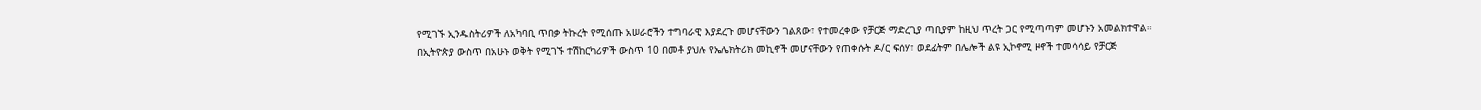የሚገኙ ኢንዱስትሪዎች ለአካባቢ ጥበቃ ትኩረት የሚሰጡ አሠራሮችን ተግባራዊ እያደረጉ መሆናቸውን ገልጸው፣ የተመረቀው የቻርጅ ማድረጊያ ጣቢያም ከዚህ ጥረት ጋር የሚጣጣም መሆኑን አመልክተዋል።
በኢትዮጵያ ውስጥ በአሁኑ ወቅት የሚገኙ ተሽከርካሪዎች ውስጥ 10 በመቶ ያህሉ የኤሌክትሪክ መኪኖች መሆናቸውን የጠቀሱት ዶ/ር ፍሰሃ፣ ወደፊትም በሌሎች ልዩ ኢኮኖሚ ዞኖች ተመሳሳይ የቻርጅ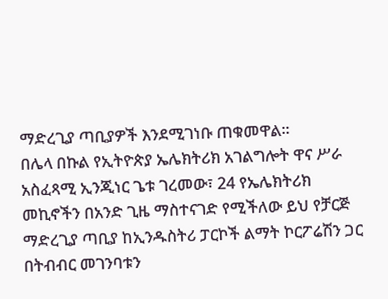ማድረጊያ ጣቢያዎች እንደሚገነቡ ጠቁመዋል።
በሌላ በኩል የኢትዮጵያ ኤሌክትሪክ አገልግሎት ዋና ሥራ አስፈጻሚ ኢንጂነር ጌቱ ገረመው፣ 24 የኤሌክትሪክ መኪኖችን በአንድ ጊዜ ማስተናገድ የሚችለው ይህ የቻርጅ ማድረጊያ ጣቢያ ከኢንዱስትሪ ፓርኮች ልማት ኮርፖሬሽን ጋር በትብብር መገንባቱን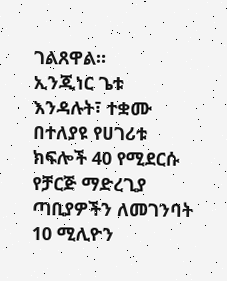ገልጸዋል።
ኢንጂነር ጌቱ እንዳሉት፣ ተቋሙ በተለያዩ የሀገሪቱ ክፍሎች 40 የሚደርሱ የቻርጅ ማድረጊያ ጣቢያዎችን ለመገንባት 10 ሚሊዮን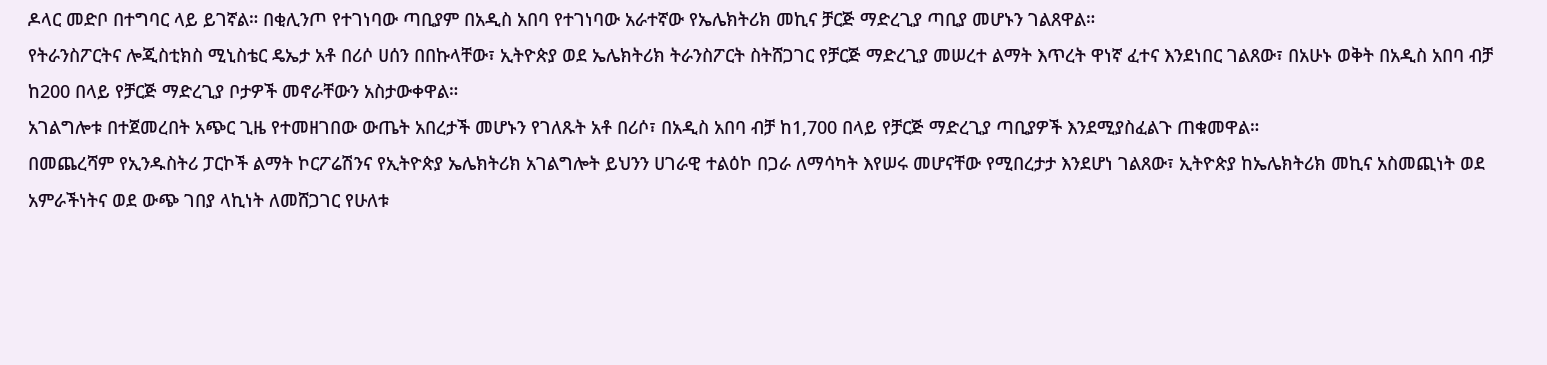ዶላር መድቦ በተግባር ላይ ይገኛል። በቂሊንጦ የተገነባው ጣቢያም በአዲስ አበባ የተገነባው አራተኛው የኤሌክትሪክ መኪና ቻርጅ ማድረጊያ ጣቢያ መሆኑን ገልጸዋል።
የትራንስፖርትና ሎጂስቲክስ ሚኒስቴር ዴኤታ አቶ በሪሶ ሀሰን በበኩላቸው፣ ኢትዮጵያ ወደ ኤሌክትሪክ ትራንስፖርት ስትሸጋገር የቻርጅ ማድረጊያ መሠረተ ልማት እጥረት ዋነኛ ፈተና እንደነበር ገልጸው፣ በአሁኑ ወቅት በአዲስ አበባ ብቻ ከ200 በላይ የቻርጅ ማድረጊያ ቦታዎች መኖራቸውን አስታውቀዋል።
አገልግሎቱ በተጀመረበት አጭር ጊዜ የተመዘገበው ውጤት አበረታች መሆኑን የገለጹት አቶ በሪሶ፣ በአዲስ አበባ ብቻ ከ1,700 በላይ የቻርጅ ማድረጊያ ጣቢያዎች እንደሚያስፈልጉ ጠቁመዋል።
በመጨረሻም የኢንዱስትሪ ፓርኮች ልማት ኮርፖሬሽንና የኢትዮጵያ ኤሌክትሪክ አገልግሎት ይህንን ሀገራዊ ተልዕኮ በጋራ ለማሳካት እየሠሩ መሆናቸው የሚበረታታ እንደሆነ ገልጸው፣ ኢትዮጵያ ከኤሌክትሪክ መኪና አስመጪነት ወደ አምራችነትና ወደ ውጭ ገበያ ላኪነት ለመሸጋገር የሁለቱ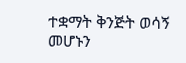ተቋማት ቅንጅት ወሳኝ መሆኑን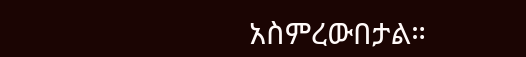አስምረውበታል።